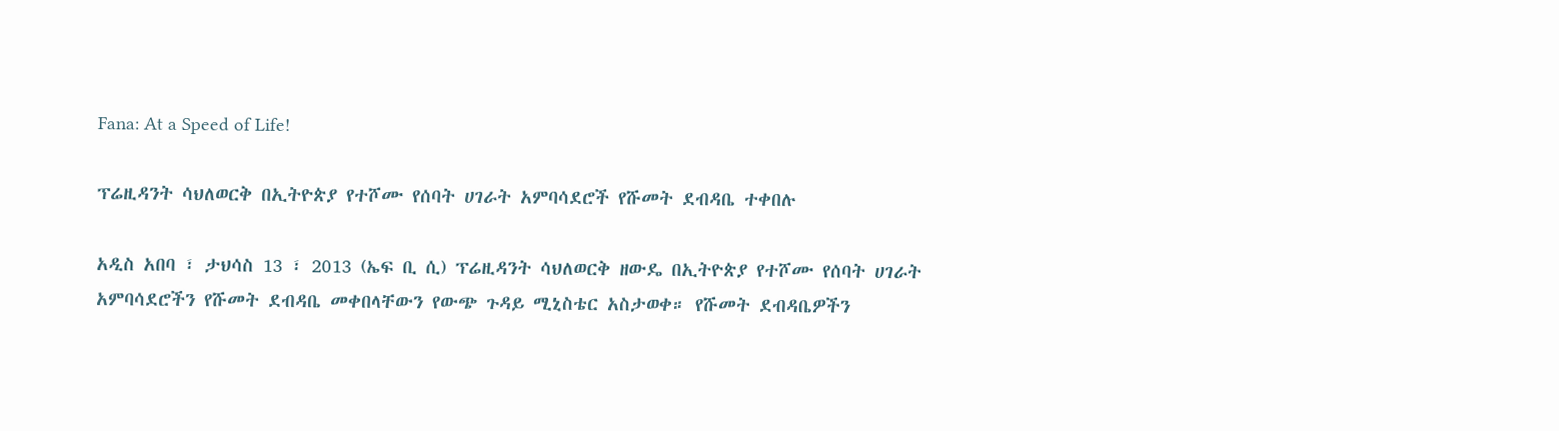Fana: At a Speed of Life!

ፕሬዚዳንት ሳህለወርቅ በኢትዮጵያ የተሾሙ የሰባት ሀገራት አምባሳደሮች የሹመት ደብዳቤ ተቀበሉ

አዲስ አበባ ፣ ታህሳስ 13 ፣ 2013 (ኤፍ ቢ ሲ) ፕሬዚዳንት ሳህለወርቅ ዘውዴ በኢትዮጵያ የተሾሙ የሰባት ሀገራት አምባሳደሮችን የሹመት ደብዳቤ መቀበላቸውን የውጭ ጉዳይ ሚኒስቴር አስታወቀ። የሹመት ደብዳቤዎችን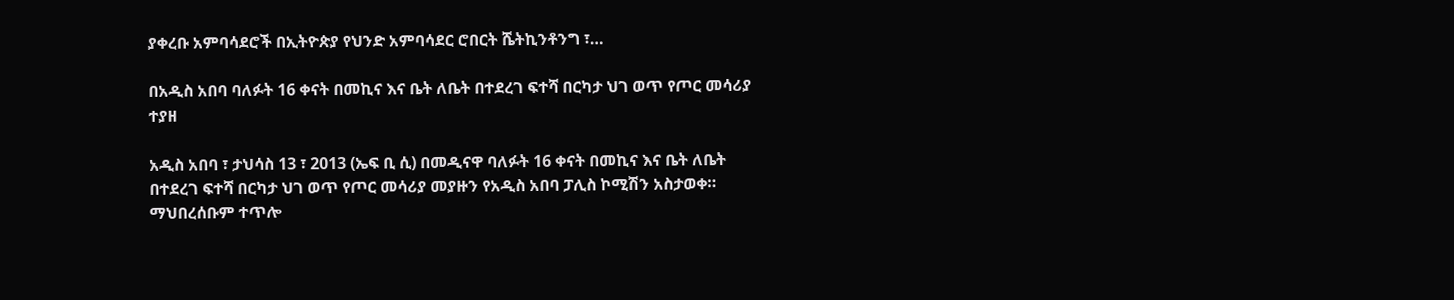ያቀረቡ አምባሳደሮች በኢትዮጵያ የህንድ አምባሳደር ሮበርት ሼትኪንቶንግ ፣…

በአዲስ አበባ ባለፉት 16 ቀናት በመኪና እና ቤት ለቤት በተደረገ ፍተሻ በርካታ ህገ ወጥ የጦር መሳሪያ ተያዘ

አዲስ አበባ ፣ ታህሳስ 13 ፣ 2013 (ኤፍ ቢ ሲ) በመዲናዋ ባለፉት 16 ቀናት በመኪና እና ቤት ለቤት በተደረገ ፍተሻ በርካታ ህገ ወጥ የጦር መሳሪያ መያዙን የአዲስ አበባ ፓሊስ ኮሚሽን አስታወቀ። ማህበረሰቡም ተጥሎ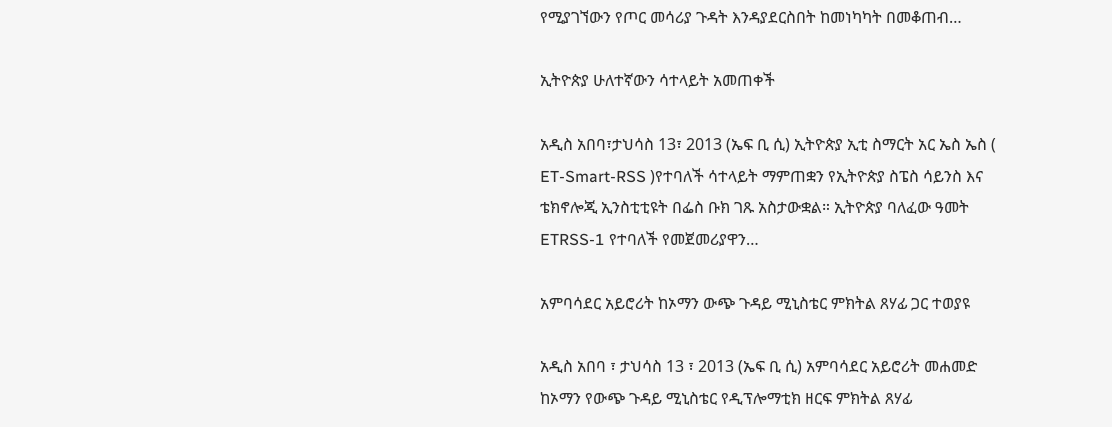የሚያገኘውን የጦር መሳሪያ ጉዳት እንዳያደርስበት ከመነካካት በመቆጠብ…

ኢትዮጵያ ሁለተኛውን ሳተላይት አመጠቀች

አዲስ አበባ፣ታህሳስ 13፣ 2013 (ኤፍ ቢ ሲ) ኢትዮጵያ ኢቲ ስማርት አር ኤስ ኤስ ( ET-Smart-RSS )የተባለች ሳተላይት ማምጠቋን የኢትዮጵያ ስፔስ ሳይንስ እና ቴክኖሎጂ ኢንስቲቲዩት በፌስ ቡክ ገጹ አስታውቋል። ኢትዮጵያ ባለፈው ዓመት ETRSS-1 የተባለች የመጀመሪያዋን…

አምባሳደር አይሮሪት ከኦማን ውጭ ጉዳይ ሚኒስቴር ምክትል ጸሃፊ ጋር ተወያዩ

አዲስ አበባ ፣ ታህሳስ 13 ፣ 2013 (ኤፍ ቢ ሲ) አምባሳደር አይሮሪት መሐመድ ከኦማን የውጭ ጉዳይ ሚኒስቴር የዲፕሎማቲክ ዘርፍ ምክትል ጸሃፊ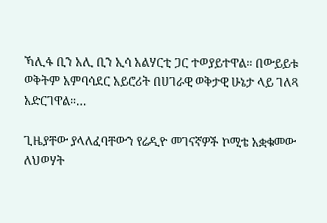ኻሊፋ ቢን አሊ ቢን ኢሳ አልሃርቲ ጋር ተወያይተዋል። በውይይቱ ወቅትም አምባሳደር አይሮሪት በሀገራዊ ወቅታዊ ሁኔታ ላይ ገለጻ አድርገዋል።…

ጊዜያቸው ያላለፈባቸውን የሬዲዮ መገናኛዎች ኮሚቴ አቋቁመው ለህወሃት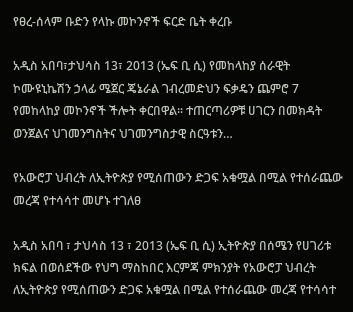የፀረ-ሰላም ቡድን የላኩ መኮንኖች ፍርድ ቤት ቀረቡ

አዲስ አበባ፣ታህሳስ 13፣ 2013 (ኤፍ ቢ ሲ) የመከላከያ ሰራዊት ኮሙዩኒኬሽን ኃላፊ ሜጀር ጄኔራል ገብረመድህን ፍቃዴን ጨምሮ 7 የመከላከያ መኮንኖች ችሎት ቀርበዋል፡፡ ተጠርጣሪዎቹ ሀገርን በመክዳት ወንጀልና ህገመንግስትና ህገመንግስታዊ ስርዓቱን…

የአውሮፓ ህብረት ለኢትዮጵያ የሚሰጠውን ድጋፍ አቁሟል በሚል የተሰራጨው መረጃ የተሳሳተ መሆኑ ተገለፀ

አዲስ አበባ ፣ ታህሳስ 13 ፣ 2013 (ኤፍ ቢ ሲ) ኢትዮጵያ በሰሜን የሀገሪቱ ክፍል በወሰደችው የህግ ማስከበር እርምጃ ምክንያት የአውሮፓ ህብረት ለኢትዮጵያ የሚሰጠውን ድጋፍ አቁሟል በሚል የተሰራጨው መረጃ የተሳሳተ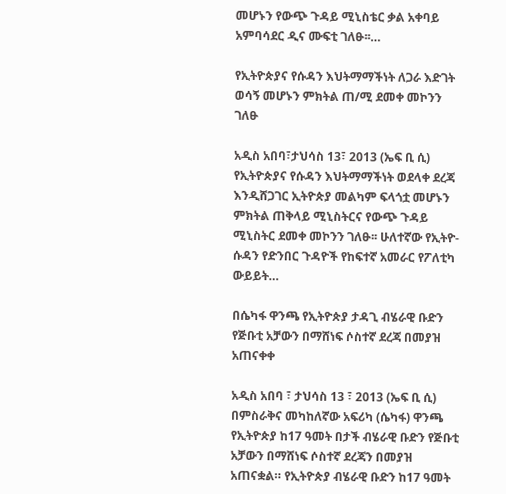መሆኑን የውጭ ጉዳይ ሚኒስቴር ቃል አቀባይ አምባሳደር ዲና ሙፍቲ ገለፁ፡፡…

የኢትዮጵያና የሱዳን እህትማማችነት ለጋራ እድገት ወሳኝ መሆኑን ምክትል ጠ/ሚ ደመቀ መኮንን ገለፁ

አዲስ አበባ፣ታህሳስ 13፣ 2013 (ኤፍ ቢ ሲ) የኢትዮጵያና የሱዳን እህትማማችነት ወደላቀ ደረጃ እንዲሸጋገር ኢትዮጵያ መልካም ፍላጎቷ መሆኑን ምክትል ጠቅላይ ሚኒስትርና የውጭ ጉዳይ ሚኒስትር ደመቀ መኮንን ገለፁ፡፡ ሁለተኛው የኢትዮ- ሱዳን የድንበር ጉዳዮች የከፍተኛ አመራር የፖለቲካ ውይይት…

በሴካፋ ዋንጫ የኢትዮጵያ ታዳጊ ብሄራዊ ቡድን የጅቡቲ አቻውን በማሸነፍ ሶስተኛ ደረጃ በመያዝ አጠናቀቀ

አዲስ አበባ ፣ ታህሳስ 13 ፣ 2013 (ኤፍ ቢ ሲ) በምስራቅና መካከለኛው አፍሪካ (ሴካፋ) ዋንጫ የኢትዮጵያ ከ17 ዓመት በታች ብሄራዊ ቡድን የጅቡቲ አቻውን በማሸነፍ ሶስተኛ ደረጃን በመያዝ አጠናቋል። የኢትዮጵያ ብሄራዊ ቡድን ከ17 ዓመት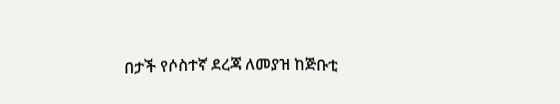በታች የሶስተኛ ደረጃ ለመያዝ ከጅቡቲ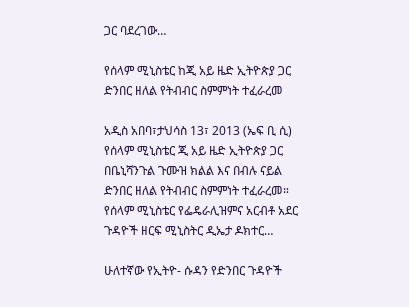ጋር ባደረገው…

የሰላም ሚኒስቴር ከጂ አይ ዜድ ኢትዮጵያ ጋር ድንበር ዘለል የትብብር ስምምነት ተፈራረመ

አዲስ አበባ፣ታህሳስ 13፣ 2013 (ኤፍ ቢ ሲ) የሰላም ሚኒስቴር ጂ አይ ዜድ ኢትዮጵያ ጋር በቤኒሻንጉል ጉሙዝ ክልል እና በብሉ ናይል ድንበር ዘለል የትብብር ስምምነት ተፈራረመ። የሰላም ሚኒስቴር የፌዴራሊዝምና አርብቶ አደር ጉዳዮች ዘርፍ ሚኒስትር ዲኤታ ዶክተር…

ሁለተኛው የኢትዮ- ሱዳን የድንበር ጉዳዮች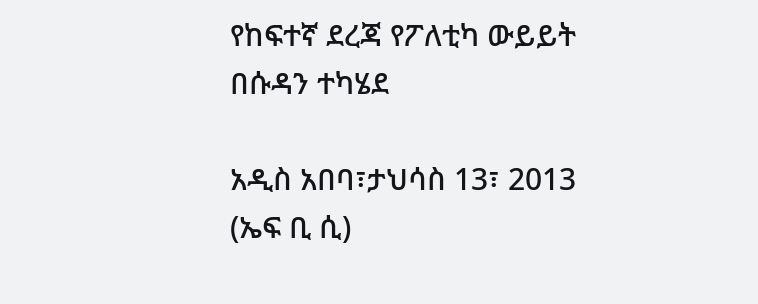የከፍተኛ ደረጃ የፖለቲካ ውይይት በሱዳን ተካሄደ

አዲስ አበባ፣ታህሳስ 13፣ 2013 (ኤፍ ቢ ሲ)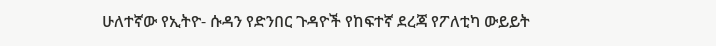ሁለተኛው የኢትዮ- ሱዳን የድንበር ጉዳዮች የከፍተኛ ደረጃ የፖለቲካ ውይይት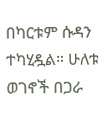በካርቱም ሱዳን ተካሂዷል። ሁለቱ ወገኖች በጋራ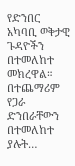የድንበር አካባቢ ወቅታዊ ጉዳዮችን በተመለከተ መክረዋል። በተጨማሪም የጋራ ድንበራቸውን በተመለከተ ያሉት…